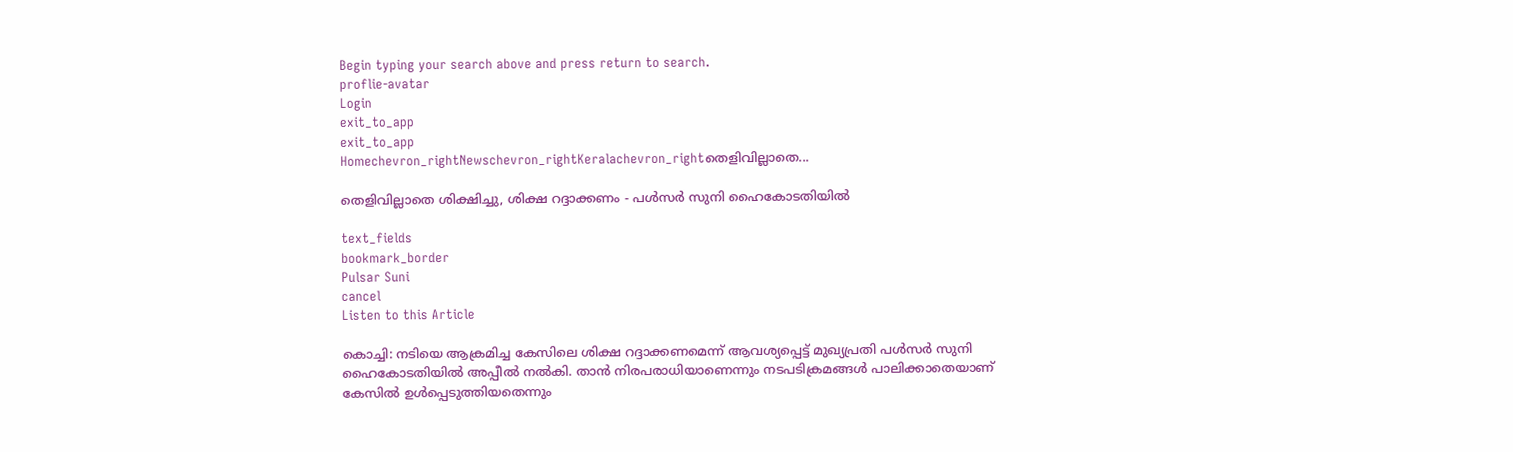Begin typing your search above and press return to search.
proflie-avatar
Login
exit_to_app
exit_to_app
Homechevron_rightNewschevron_rightKeralachevron_rightതെളിവില്ലാതെ...

തെളിവില്ലാതെ ശിക്ഷിച്ചു, ശിക്ഷ റദ്ദാക്കണം - പൾസർ സുനി ഹൈകോടതിയിൽ

text_fields
bookmark_border
Pulsar Suni
cancel
Listen to this Article

കൊച്ചി: നടിയെ ആക്രമിച്ച കേസിലെ ശിക്ഷ റദ്ദാക്കണമെന്ന് ആവശ്യപ്പെട്ട് മുഖ്യപ്രതി പൾസർ സുനി ഹൈകോടതിയിൽ അപ്പീൽ നൽകി. താൻ നിരപരാധിയാണെന്നും നടപടിക്രമങ്ങൾ പാലിക്കാതെയാണ് കേസിൽ ഉൾപ്പെടുത്തിയതെന്നും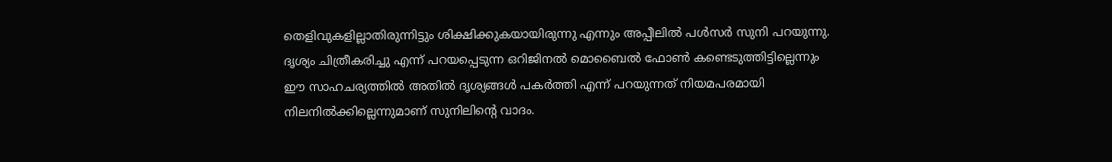തെളിവുകളില്ലാതിരുന്നിട്ടും ശിക്ഷിക്കുകയായിരുന്നു എന്നും അപ്പീലിൽ പൾസർ സുനി പറയുന്നു. ദൃശ്യം ചിത്രീകരിച്ചു എന്ന് പറയപ്പെടുന്ന ഒറിജിനൽ മൊബൈൽ ഫോൺ കണ്ടെടുത്തിട്ടില്ലെന്നും ഈ സാഹചര്യത്തിൽ അതിൽ ദൃശ്യങ്ങൾ പകർത്തി എന്ന് പറയുന്നത് നിയമപരമായി നിലനിൽക്കില്ലെന്നുമാണ് സുനിലിന്റെ വാദം.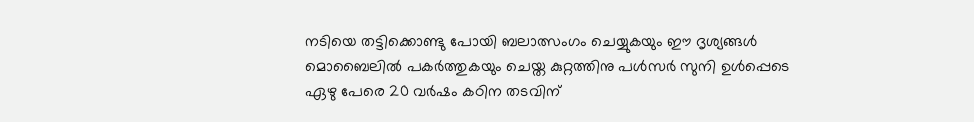നടിയെ തട്ടിക്കൊണ്ടു പോയി ബലാത്സംഗം ചെയ്യുകയും ഈ ദൃശ്യങ്ങൾ മൊബൈലിൽ പകർത്തുകയും ചെയ്ത കുറ്റത്തിനു പൾസർ സുനി ഉൾപ്പെടെ ഏഴു പേരെ 20 വർഷം കഠിന തടവിന്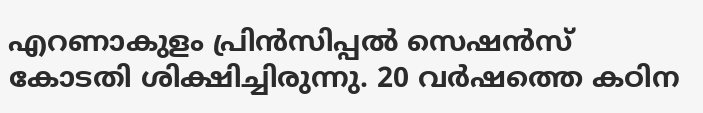എറണാകുളം പ്രിൻസിപ്പൽ സെഷൻസ് കോടതി ശിക്ഷിച്ചിരുന്നു. 20 വർഷത്തെ കഠിന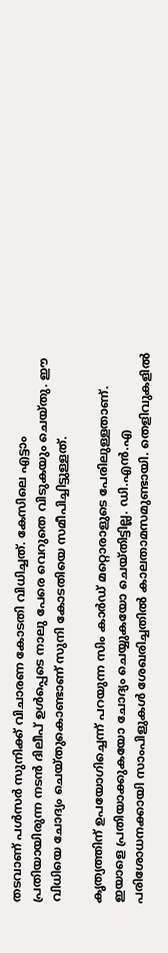തടവാണ് പൾസർ സുനിക്ക് വിചാരണ കോടതി വിധിച്ചത്. കേസിലെ എട്ടാം പ്രതിയായിരുന്ന നടൻ ദിലീപ് ഉൾപ്പെടെ നാലു പേരെ വെറുതെ വിടുകയും ചെയ്തു. ഈ വിധിയെ ചോദ്യം ചെയ്തുകൊണ്ടാണ് സുനി കോടതിയെ സമീപിച്ചിട്ടുള്ളത്.

കൃത്യത്തിന് ഉപയോഗിച്ചെന്ന് പറയുന്ന സിം കാർഡ് മറ്റൊരാളുടെ പേരിലുള്ളതാണ്. ഇയാളെ പ്രതിയാക്കുകയോ ചോദ്യം ചെയ്യുകയോ ചെയ്തിട്ടില്ല. ഡി.എൻ.എ പരിശോധനക്കായി സാംപിളുകൾ ശേഖരിച്ചതിൽ കാലതാമസമുണ്ടായി. തെളിവുകളിൽ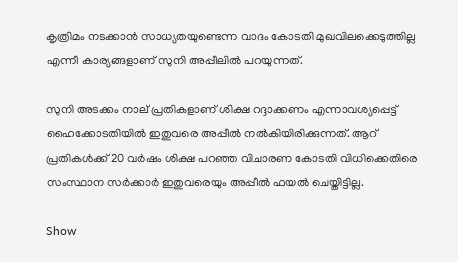കൃത്രിമം നടക്കാൻ സാധ്യതയുണ്ടെന്ന വാദം കോടതി മുഖവിലക്കെടുത്തില്ല എന്നീ കാര്യങ്ങളാണ് സുനി അപ്പീലിൽ പറയുന്നത്.

സുനി അടക്കം നാല് പ്രതികളാണ് ശിക്ഷ റദ്ദാക്കണം എന്നാവശ്യപ്പെട്ട് ഹൈക്കോടതിയിൽ ഇതുവരെ അപ്പീൽ നൽകിയിരിക്കുന്നത്. ആറ് പ്രതികൾക്ക് 20 വർഷം ശിക്ഷ പറഞ്ഞ വിചാരണ കോടതി വിധിക്കെതിരെ സംസ്ഥാന സർക്കാർ ഇതുവരെയും അപ്പീൽ ‌ഫയൽ ചെയ്തിട്ടില്ല.

Show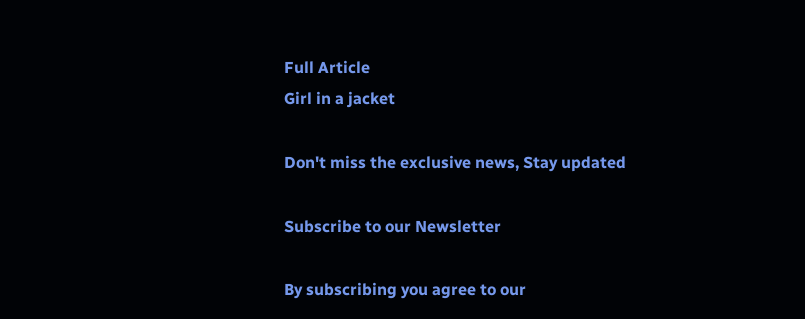Full Article
Girl in a jacket

Don't miss the exclusive news, Stay updated

Subscribe to our Newsletter

By subscribing you agree to our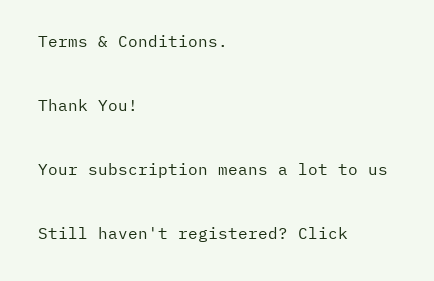Terms & Conditions.

Thank You!

Your subscription means a lot to us

Still haven't registered? Click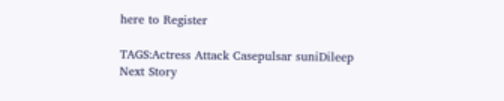here to Register

TAGS:Actress Attack Casepulsar suniDileep
Next Story